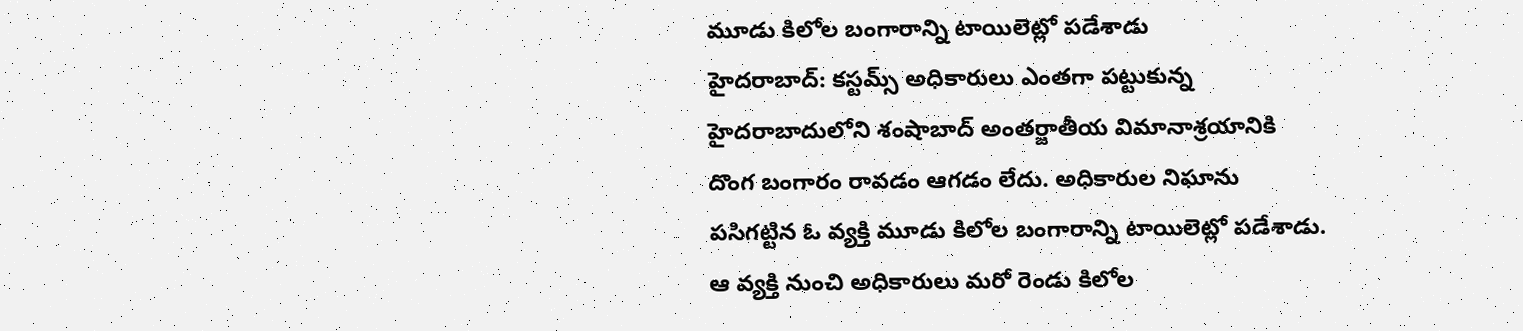మూడు కిలోల బంగారాన్ని టాయిలెట్లో పడేశాడు
హైదరాబాద్: కస్టమ్స్ అధికారులు ఎంతగా పట్టుకున్న హైదరాబాదులోని శంషాబాద్ అంతర్జాతీయ విమానాశ్రయానికి దొంగ బంగారం రావడం ఆగడం లేదు. అధికారుల నిఘాను పసిగట్టిన ఓ వ్యక్తి మూడు కిలోల బంగారాన్ని టాయిలెట్లో పడేశాడు.
ఆ వ్యక్తి నుంచి అధికారులు మరో రెండు కిలోల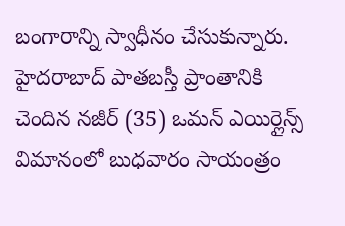బంగారాన్ని స్వాధీనం చేసుకున్నారు. హైదరాబాద్ పాతబస్తీ ప్రాంతానికి చెందిన నజీర్ (35) ఒమన్ ఎయిర్లైన్స్ విమానంలో బుధవారం సాయంత్రం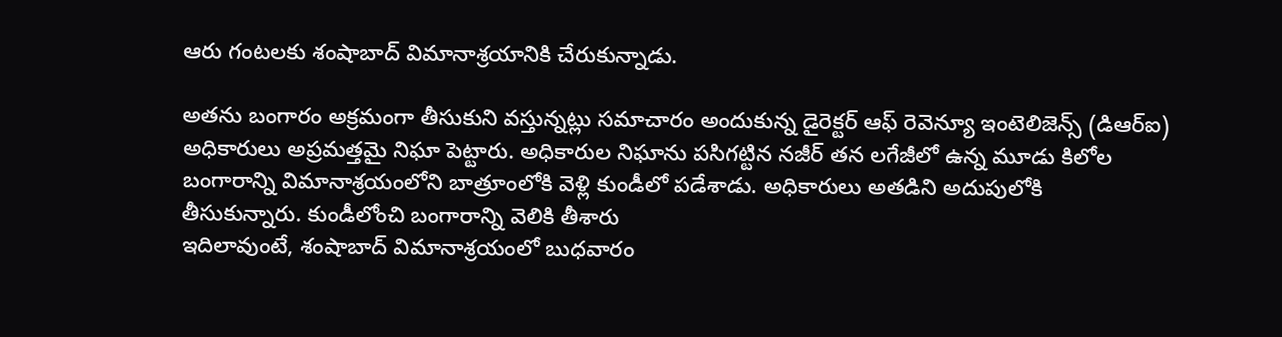ఆరు గంటలకు శంషాబాద్ విమానాశ్రయానికి చేరుకున్నాడు.

అతను బంగారం అక్రమంగా తీసుకుని వస్తున్నట్లు సమాచారం అందుకున్న డైరెక్టర్ ఆఫ్ రెవెన్యూ ఇంటెలిజెన్స్ (డిఆర్ఐ) అధికారులు అప్రమత్తమై నిఘా పెట్టారు. అధికారుల నిఘాను పసిగట్టిన నజీర్ తన లగేజీలో ఉన్న మూడు కిలోల బంగారాన్ని విమానాశ్రయంలోని బాత్రూంలోకి వెళ్లి కుండీలో పడేశాడు. అధికారులు అతడిని అదుపులోకి తీసుకున్నారు. కుండీలోంచి బంగారాన్ని వెలికి తీశారు
ఇదిలావుంటే, శంషాబాద్ విమానాశ్రయంలో బుధవారం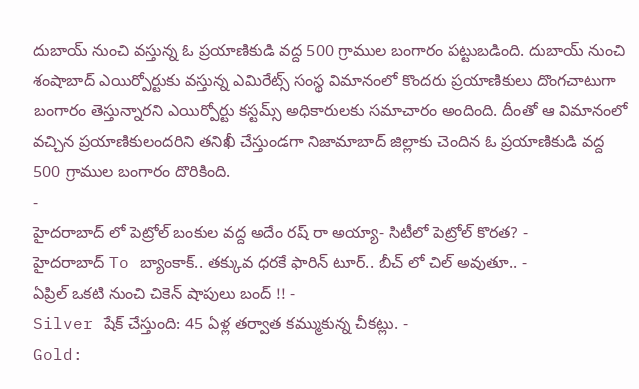దుబాయ్ నుంచి వస్తున్న ఓ ప్రయాణికుడి వద్ద 500 గ్రాముల బంగారం పట్టుబడింది. దుబాయ్ నుంచి శంషాబాద్ ఎయిర్పోర్టుకు వస్తున్న ఎమిరేట్స్ సంస్థ విమానంలో కొందరు ప్రయాణికులు దొంగచాటుగా బంగారం తెస్తున్నారని ఎయిర్పోర్టు కస్టమ్స్ అధికారులకు సమాచారం అందింది. దీంతో ఆ విమానంలో వచ్చిన ప్రయాణికులందరిని తనిఖీ చేస్తుండగా నిజామాబాద్ జిల్లాకు చెందిన ఓ ప్రయాణికుడి వద్ద 500 గ్రాముల బంగారం దొరికింది.
-
హైదరాబాద్ లో పెట్రోల్ బంకుల వద్ద అదేం రష్ రా అయ్యా- సిటీలో పెట్రోల్ కొరత? -
హైదరాబాద్ To బ్యాంకాక్.. తక్కువ ధరకే ఫారిన్ టూర్.. బీచ్ లో చిల్ అవుతూ.. -
ఏప్రిల్ ఒకటి నుంచి చికెన్ షాపులు బంద్ !! -
Silver షేక్ చేస్తుంది: 45 ఏళ్ల తర్వాత కమ్ముకున్న చీకట్లు. -
Gold: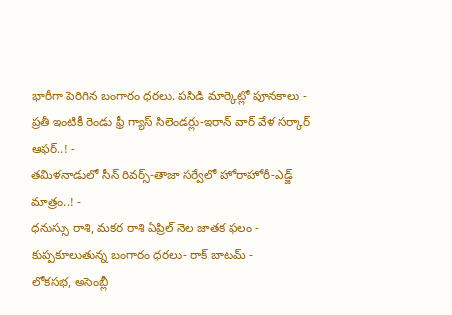భారీగా పెరిగిన బంగారం ధరలు. పసిడి మార్కెట్లో పూనకాలు -
ప్రతీ ఇంటికీ రెండు ఫ్రీ గ్యాస్ సిలెండర్లు-ఇరాన్ వార్ వేళ సర్కార్ ఆఫర్..! -
తమిళనాడులో సీన్ రివర్స్-తాజా సర్వేలో హోరాహోరీ-ఎడ్జ్ మాత్రం..! -
ధనుస్సు రాశి, మకర రాశి ఏప్రిల్ నెల జాతక ఫలం -
కుప్పకూలుతున్న బంగారం ధరలు- రాక్ బాటమ్ -
లోకసభ, అసెంబ్లీ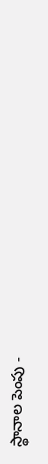స్థానాల పెంపు -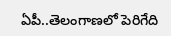ఏపీ..తెలంగాణలో పెరిగేది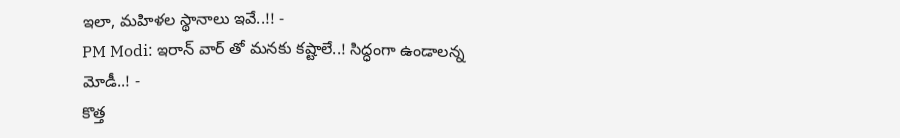ఇలా, మహిళల స్థానాలు ఇవే..!! -
PM Modi: ఇరాన్ వార్ తో మనకు కష్టాలే..! సిద్ధంగా ఉండాలన్న మోడీ..! -
కొత్త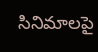సినిమాలపై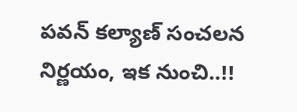పవన్ కల్యాణ్ సంచలన నిర్ణయం, ఇక నుంచి..!!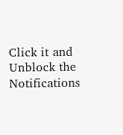Click it and Unblock the Notifications